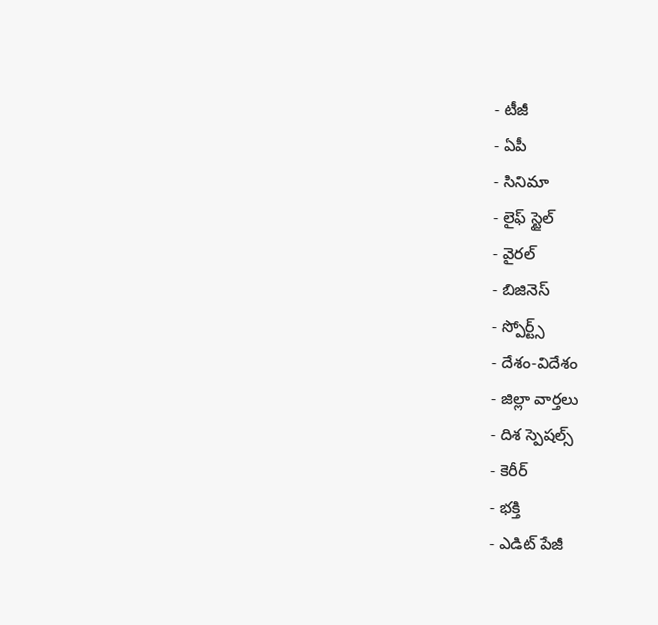- టీజీ
- ఏపీ
- సినిమా
- లైఫ్ స్టైల్
- వైరల్
- బిజినెస్
- స్పోర్ట్స్
- దేశం-విదేశం
- జిల్లా వార్తలు
- దిశ స్పెషల్స్
- కెరీర్
- భక్తి
- ఎడిట్ పేజీ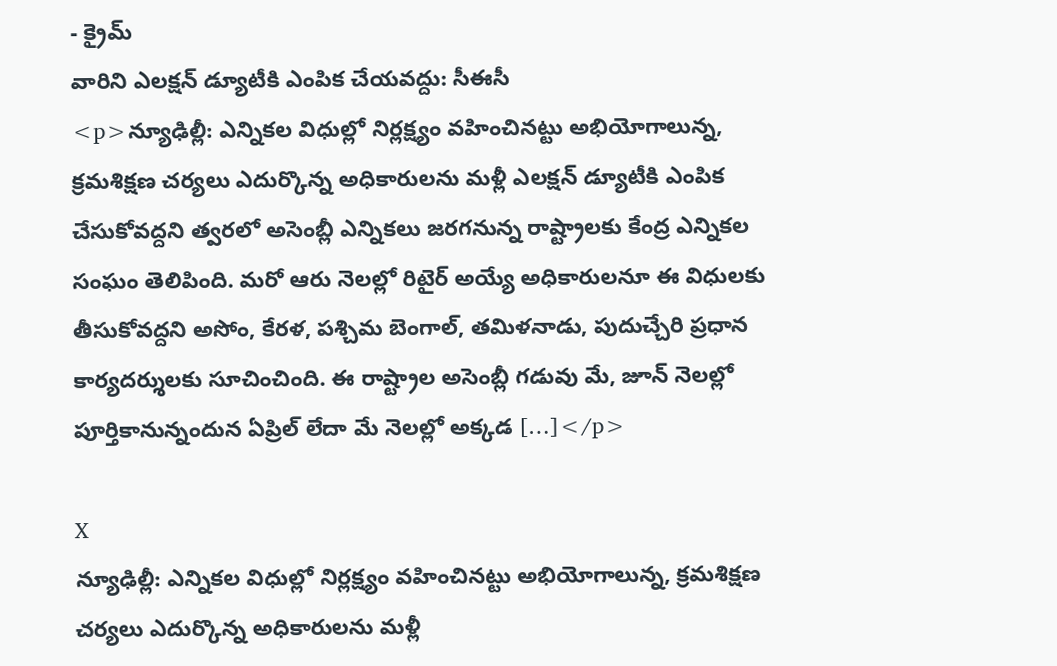- క్రైమ్
వారిని ఎలక్షన్ డ్యూటీకి ఎంపిక చేయవద్దు: సీఈసీ
<p>న్యూఢిల్లీ: ఎన్నికల విధుల్లో నిర్లక్ష్యం వహించినట్టు అభియోగాలున్న, క్రమశిక్షణ చర్యలు ఎదుర్కొన్న అధికారులను మళ్లీ ఎలక్షన్ డ్యూటీకి ఎంపిక చేసుకోవద్దని త్వరలో అసెంబ్లీ ఎన్నికలు జరగనున్న రాష్ట్రాలకు కేంద్ర ఎన్నికల సంఘం తెలిపింది. మరో ఆరు నెలల్లో రిటైర్ అయ్యే అధికారులనూ ఈ విధులకు తీసుకోవద్దని అసోం, కేరళ, పశ్చిమ బెంగాల్, తమిళనాడు, పుదుచ్చేరి ప్రధాన కార్యదర్శులకు సూచించింది. ఈ రాష్ట్రాల అసెంబ్లీ గడువు మే, జూన్ నెలల్లో పూర్తికానున్నందున ఏప్రిల్ లేదా మే నెలల్లో అక్కడ […]</p>

X
న్యూఢిల్లీ: ఎన్నికల విధుల్లో నిర్లక్ష్యం వహించినట్టు అభియోగాలున్న, క్రమశిక్షణ చర్యలు ఎదుర్కొన్న అధికారులను మళ్లీ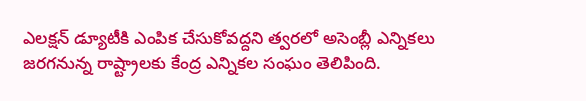ఎలక్షన్ డ్యూటీకి ఎంపిక చేసుకోవద్దని త్వరలో అసెంబ్లీ ఎన్నికలు జరగనున్న రాష్ట్రాలకు కేంద్ర ఎన్నికల సంఘం తెలిపింది.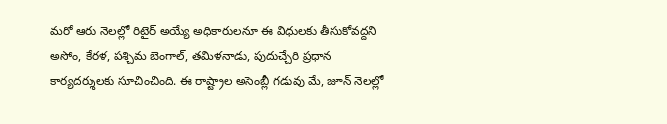మరో ఆరు నెలల్లో రిటైర్ అయ్యే అధికారులనూ ఈ విధులకు తీసుకోవద్దని అసోం, కేరళ, పశ్చిమ బెంగాల్, తమిళనాడు, పుదుచ్చేరి ప్రధాన కార్యదర్శులకు సూచించింది. ఈ రాష్ట్రాల అసెంబ్లీ గడువు మే, జూన్ నెలల్లో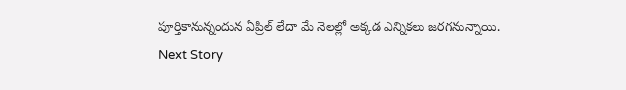పూర్తికానున్నందున ఏప్రిల్ లేదా మే నెలల్లో అక్కడ ఎన్నికలు జరగనున్నాయి.
Next Story